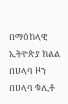በማዕከላዊ ኢትዮጵያ ክልል በሀላባ ዞን በሀላባ ቁሊቶ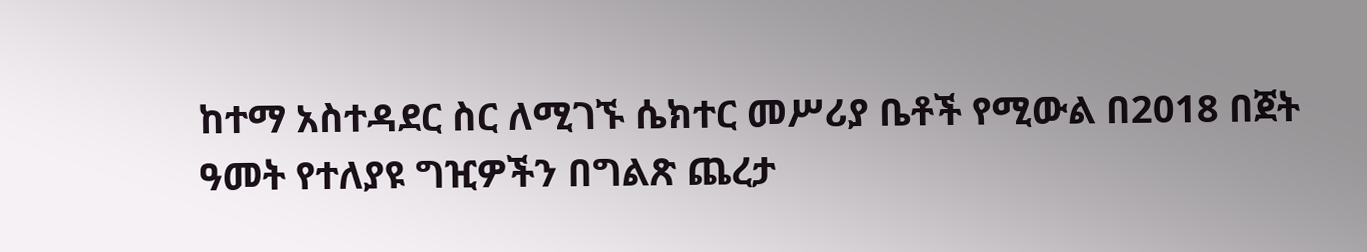ከተማ አስተዳደር ስር ለሚገኙ ሴክተር መሥሪያ ቤቶች የሚውል በ2018 በጀት ዓመት የተለያዩ ግዢዎችን በግልጽ ጨረታ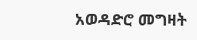አወዳድሮ መግዛት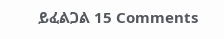ይፈልጋል 15 Comments